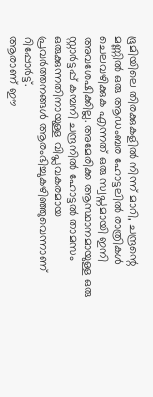ഭൂമിയിലെ തിരക്കുകളിൽ നിന്ന് മാറി, ചന്ദ്രന്റെ മണ്ണിൽ ഒരു ആഡംബര ഹോട്ടലിൽ രാത്രികൾ ചെലവഴിക്കുക എന്നത് ഒരു സ്വപ്നമായി ഇനി അവശേഷിക്കില്ല. അമേരിക്ക ആസ്ഥാനമായുള്ള ഒരു സ്റ്റാർട്ടപ്പ് കമ്പനി ചന്ദ്രനിൽ ഹോട്ടൽ താമസം ഒരുക്കുന്നതിനായുള്ള വിപ്ലവകരമായ പ്രവർത്തനങ്ങൾ ആരംഭിച്ചുകഴിഞ്ഞുവെന്നാണ് റിപ്പോർട്ട്.
ആരാണ് ഈ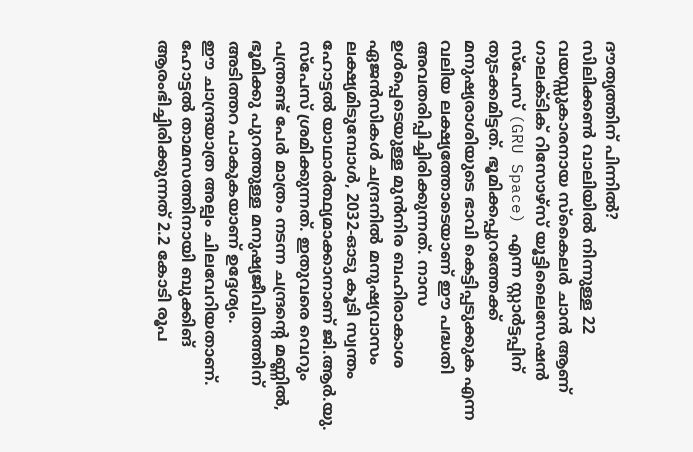ദൗത്യത്തിന് പിന്നിൽ?
സിലിക്കൺ വാലിയിൽ നിന്നുള്ള 22 വയസ്സുകാരനായ സ്കൈലർ ചാൻ ആണ് ഗാലക്ടിക് റിസോഴ്സ് യൂട്ടിലൈസേഷൻ സ്പേസ് (GRU Space) എന്ന സ്റ്റാർട്ടപ്പിന് തുടക്കമിട്ടത്. ഭൂമിക്കപ്പുറത്തേക്ക് മനുഷ്യരാശിയുടെ ഭാവി കെട്ടിപ്പടുക്കുക എന്ന വലിയ ലക്ഷ്യത്തോടെയാണ് ഈ പദ്ധതി അവതരിപ്പിച്ചിരിക്കുന്നത്. നാസ ഉൾപ്പെടെയുള്ള മുൻനിര ബഹിരാകാശ ഏജൻസികൾ ചന്ദ്രനിൽ മനുഷ്യവാസം ലക്ഷ്യമിടുമ്പോൾ, 2032-ഓടു കൂടി സ്വന്തം ഹോട്ടൽ യാഥാർത്ഥ്യമാക്കാനാണ് ജി.ആർ.യു. സ്പേസ് ശ്രമിക്കുന്നത്. ഇതുവരെ വെറും പന്ത്രണ്ട് പേർ മാത്രം നടന്ന ചന്ദ്രന്റെ മണ്ണിൽ, ഭൂമിക്കു പുറത്തുള്ള മനുഷ്യജീവിതത്തിന് അടിത്തറ പാകുകയാണ് ഉദ്ദേശ്യം.
ഈ ചാന്ദ്രയാത്ര അല്പം ചിലവേറിയതാണ്. ഹോട്ടൽ താമസത്തിനായി ബുക്കിങ് ആരംഭിച്ചിരിക്കുന്നത് 2.2 കോടി രൂപ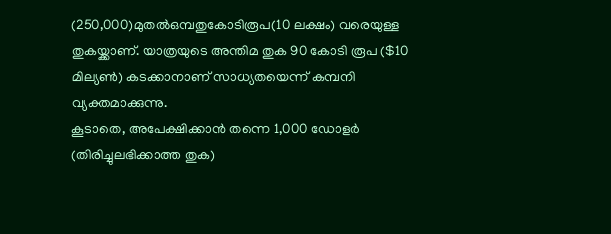(250,000)മുതൽഒമ്പതുകോടിരൂപ(10 ലക്ഷം) വരെയുള്ള തുകയ്ക്കാണ്. യാത്രയുടെ അന്തിമ തുക 90 കോടി രൂപ ($10 മില്യൺ) കടക്കാനാണ് സാധ്യതയെന്ന് കമ്പനി വ്യക്തമാക്കുന്നു.
കൂടാതെ, അപേക്ഷിക്കാൻ തന്നെ 1,000 ഡോളർ (തിരിച്ചുലഭിക്കാത്ത തുക)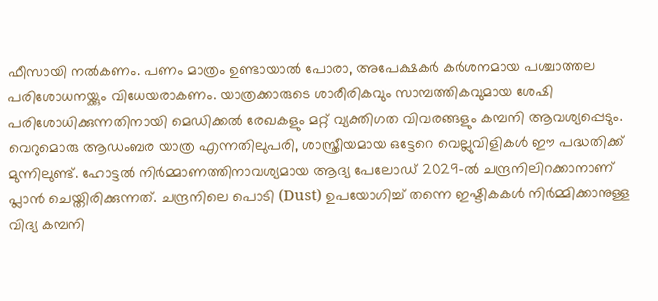ഫീസായി നൽകണം. പണം മാത്രം ഉണ്ടായാൽ പോരാ, അപേക്ഷകർ കർശനമായ പശ്ചാത്തല പരിശോധനയ്ക്കും വിധേയരാകണം. യാത്രക്കാരുടെ ശാരീരികവും സാമ്പത്തികവുമായ ശേഷി പരിശോധിക്കുന്നതിനായി മെഡിക്കൽ രേഖകളും മറ്റ് വ്യക്തിഗത വിവരങ്ങളും കമ്പനി ആവശ്യപ്പെടും.
വെറുമൊരു ആഡംബര യാത്ര എന്നതിലുപരി, ശാസ്ത്രീയമായ ഒട്ടേറെ വെല്ലുവിളികൾ ഈ പദ്ധതിക്ക് മുന്നിലുണ്ട്. ഹോട്ടൽ നിർമ്മാണത്തിനാവശ്യമായ ആദ്യ പേലോഡ് 2029-ൽ ചന്ദ്രനിലിറക്കാനാണ് പ്ലാൻ ചെയ്തിരിക്കുന്നത്. ചന്ദ്രനിലെ പൊടി (Dust) ഉപയോഗിച്ച് തന്നെ ഇഷ്ടികകൾ നിർമ്മിക്കാനുള്ള വിദ്യ കമ്പനി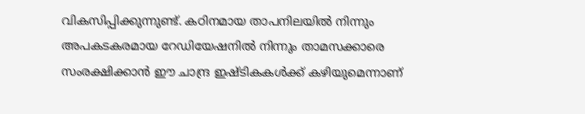വികസിപ്പിക്കുന്നുണ്ട്. കഠിനമായ താപനിലയിൽ നിന്നും അപകടകരമായ റേഡിയേഷനിൽ നിന്നും താമസക്കാരെ സംരക്ഷിക്കാൻ ഈ ചാന്ദ്ര ഇഷ്ടികകൾക്ക് കഴിയുമെന്നാണ്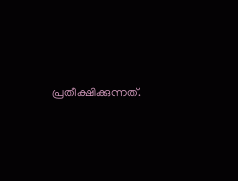പ്രതീക്ഷിക്കുന്നത്.